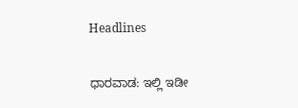Headlines

ಧಾರವಾಡ: ಇಲ್ಲಿ ಇಡೀ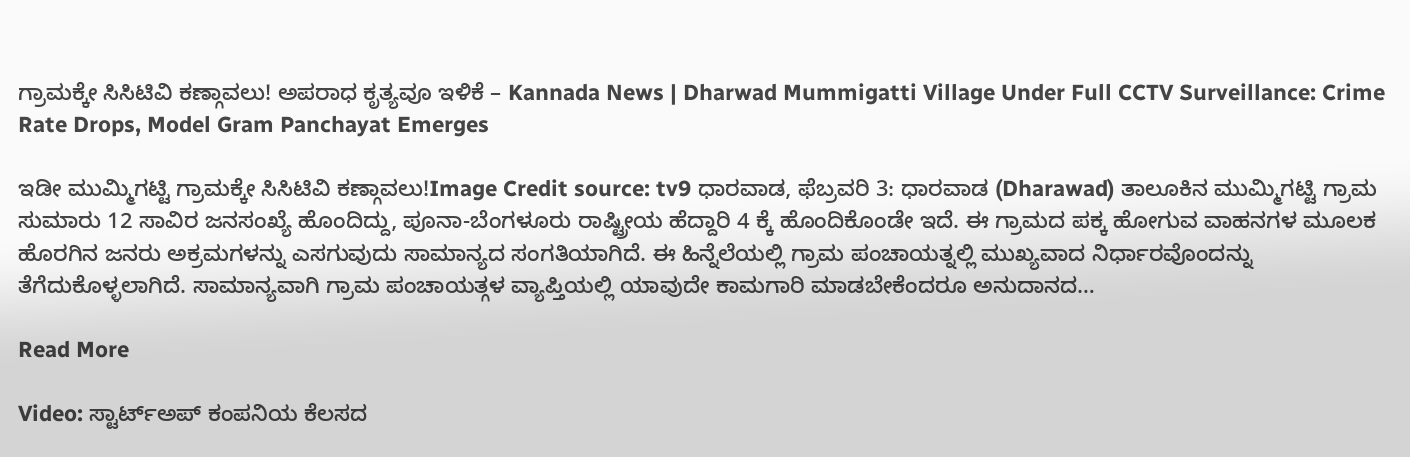ಗ್ರಾಮಕ್ಕೇ ಸಿಸಿಟಿವಿ ಕಣ್ಗಾವಲು! ಅಪರಾಧ ಕೃತ್ಯವೂ ಇಳಿಕೆ – Kannada News | Dharwad Mummigatti Village Under Full CCTV Surveillance: Crime Rate Drops, Model Gram Panchayat Emerges

ಇಡೀ ಮುಮ್ಮಿಗಟ್ಟಿ ಗ್ರಾಮಕ್ಕೇ ಸಿಸಿಟಿವಿ ಕಣ್ಗಾವಲು!Image Credit source: tv9 ಧಾರವಾಡ, ಫೆಬ್ರವರಿ 3: ಧಾರವಾಡ (Dharawad) ತಾಲೂಕಿನ ಮುಮ್ಮಿಗಟ್ಟಿ ಗ್ರಾಮ ಸುಮಾರು 12 ಸಾವಿರ ಜನಸಂಖ್ಯೆ ಹೊಂದಿದ್ದು, ಪೂನಾ-ಬೆಂಗಳೂರು ರಾಷ್ಟ್ರೀಯ ಹೆದ್ದಾರಿ 4 ಕ್ಕೆ ಹೊಂದಿಕೊಂಡೇ ಇದೆ. ಈ ಗ್ರಾಮದ ಪಕ್ಕ ಹೋಗುವ ವಾಹನಗಳ ಮೂಲಕ ಹೊರಗಿನ ಜನರು ಅಕ್ರಮಗಳನ್ನು ಎಸಗುವುದು ಸಾಮಾನ್ಯದ ಸಂಗತಿಯಾಗಿದೆ. ಈ ಹಿನ್ನೆಲೆಯಲ್ಲಿ ಗ್ರಾಮ ಪಂಚಾಯತ್ನಲ್ಲಿ ಮುಖ್ಯವಾದ ನಿರ್ಧಾರವೊಂದನ್ನು ತೆಗೆದುಕೊಳ್ಳಲಾಗಿದೆ. ಸಾಮಾನ್ಯವಾಗಿ ಗ್ರಾಮ ಪಂಚಾಯತ್ಗಳ ವ್ಯಾಪ್ತಿಯಲ್ಲಿ ಯಾವುದೇ ಕಾಮಗಾರಿ ಮಾಡಬೇಕೆಂದರೂ ಅನುದಾನದ…

Read More

Video: ಸ್ಟಾರ್ಟ್ಅಪ್‌ ಕಂಪನಿಯ ಕೆಲಸದ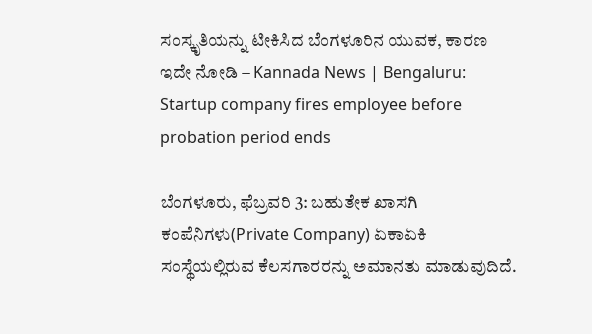ಸಂಸ್ಕೃತಿಯನ್ನು ಟೀಕಿಸಿದ ಬೆಂಗಳೂರಿನ ಯುವಕ, ಕಾರಣ ಇದೇ ನೋಡಿ – Kannada News | Bengaluru: Startup company fires employee before probation period ends

ಬೆಂಗಳೂರು, ಫೆಬ್ರವರಿ 3: ಬಹುತೇಕ ಖಾಸಗಿ ಕಂಪೆನಿಗಳು(Private Company) ಏಕಾಏಕಿ ಸಂಸ್ಥೆಯಲ್ಲಿರುವ ಕೆಲಸಗಾರರನ್ನು ಅಮಾನತು ಮಾಡುವುದಿದೆ.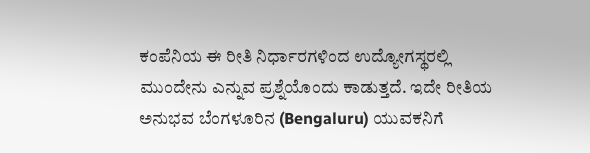ಕಂಪೆನಿಯ ಈ ರೀತಿ ನಿರ್ಧಾರಗಳಿಂದ ಉದ್ಯೋಗಸ್ಥರಲ್ಲಿ ಮುಂದೇನು ಎನ್ನುವ ಪ್ರಶ್ನೆಯೊಂದು ಕಾಡುತ್ತದೆ. ಇದೇ ರೀತಿಯ ಅನುಭವ ಬೆಂಗಳೂರಿನ (Bengaluru) ಯುವಕನಿಗೆ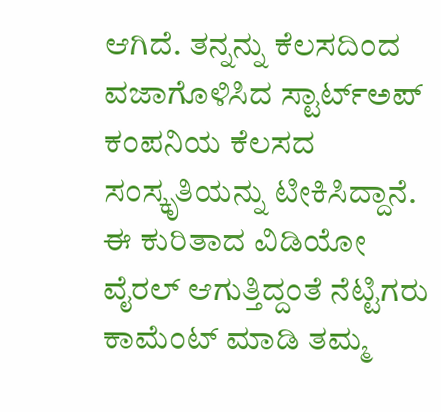ಆಗಿದೆ. ತನ್ನನ್ನು ಕೆಲಸದಿಂದ ವಜಾಗೊಳಿಸಿದ ಸ್ಟಾರ್ಟ್ಅಪ್ ಕಂಪನಿಯ ಕೆಲಸದ ಸಂಸ್ಕೃತಿಯನ್ನು ಟೀಕಿಸಿದ್ದಾನೆ. ಈ ಕುರಿತಾದ ವಿಡಿಯೋ ವೈರಲ್ ಆಗುತ್ತಿದ್ದಂತೆ ನೆಟ್ಟಿಗರು ಕಾಮೆಂಟ್ ಮಾಡಿ ತಮ್ಮ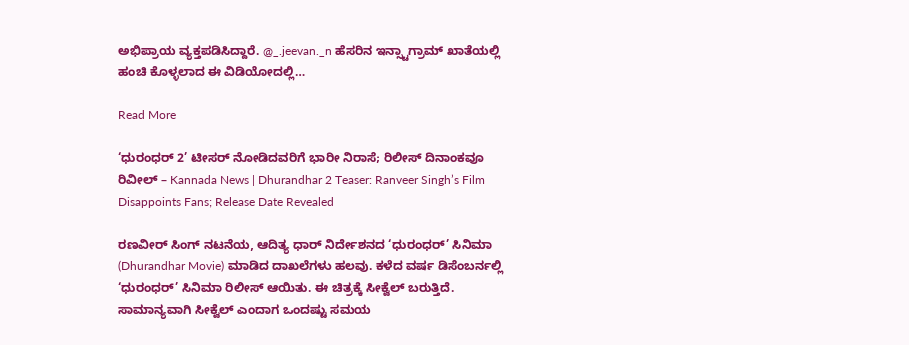ಅಭಿಪ್ರಾಯ ವ್ಯಕ್ತಪಡಿಸಿದ್ದಾರೆ. @_.jeevan._n ಹೆಸರಿನ ಇನ್ಸ್ಟಾಗ್ರಾಮ್ ಖಾತೆಯಲ್ಲಿ ಹಂಚಿ ಕೊಳ್ಳಲಾದ ಈ ವಿಡಿಯೋದಲ್ಲಿ…

Read More

‘ಧುರಂಧರ್ 2’ ಟೀಸರ್ ನೋಡಿದವರಿಗೆ ಭಾರೀ ನಿರಾಸೆ; ರಿಲೀಸ್ ದಿನಾಂಕವೂ ರಿವೀಲ್ – Kannada News | Dhurandhar 2 Teaser: Ranveer Singh’s Film Disappoints Fans; Release Date Revealed

ರಣವೀರ್ ಸಿಂಗ್ ನಟನೆಯ, ಆದಿತ್ಯ ಧಾರ್ ನಿರ್ದೇಶನದ ‘ಧುರಂಧರ್’ ಸಿನಿಮಾ (Dhurandhar Movie) ಮಾಡಿದ ದಾಖಲೆಗಳು ಹಲವು. ಕಳೆದ ವರ್ಷ ಡಿಸೆಂಬರ್ನಲ್ಲಿ ‘ಧುರಂಧರ್’ ಸಿನಿಮಾ ರಿಲೀಸ್ ಆಯಿತು. ಈ ಚಿತ್ರಕ್ಕೆ ಸೀಕ್ವೆಲ್ ಬರುತ್ತಿದೆ. ಸಾಮಾನ್ಯವಾಗಿ ಸೀಕ್ವೆಲ್ ಎಂದಾಗ ಒಂದಷ್ಟು ಸಮಯ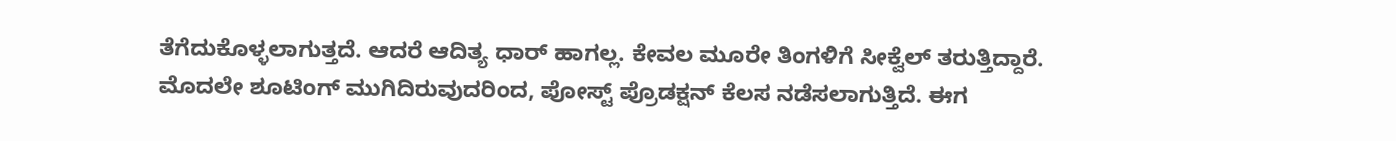ತೆಗೆದುಕೊಳ್ಳಲಾಗುತ್ತದೆ. ಆದರೆ ಆದಿತ್ಯ ಧಾರ್ ಹಾಗಲ್ಲ. ಕೇವಲ ಮೂರೇ ತಿಂಗಳಿಗೆ ಸೀಕ್ವೆಲ್ ತರುತ್ತಿದ್ದಾರೆ. ಮೊದಲೇ ಶೂಟಿಂಗ್ ಮುಗಿದಿರುವುದರಿಂದ, ಪೋಸ್ಟ್ ಪ್ರೊಡಕ್ಷನ್ ಕೆಲಸ ನಡೆಸಲಾಗುತ್ತಿದೆ. ಈಗ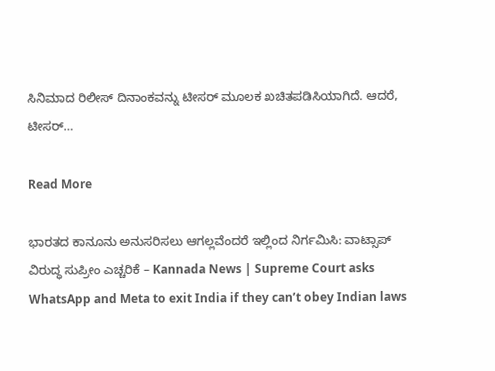ಸಿನಿಮಾದ ರಿಲೀಸ್ ದಿನಾಂಕವನ್ನು ಟೀಸರ್ ಮೂಲಕ ಖಚಿತಪಡಿಸಿಯಾಗಿದೆ. ಆದರೆ, ಟೀಸರ್…

Read More

ಭಾರತದ ಕಾನೂನು ಅನುಸರಿಸಲು ಆಗಲ್ಲವೆಂದರೆ ಇಲ್ಲಿಂದ ನಿರ್ಗಮಿಸಿ: ವಾಟ್ಸಾಪ್ ವಿರುದ್ಧ ಸುಪ್ರೀಂ ಎಚ್ಚರಿಕೆ – Kannada News | Supreme Court asks WhatsApp and Meta to exit India if they can’t obey Indian laws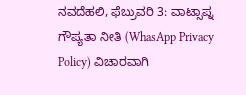ನವದೆಹಲಿ, ಫೆಬ್ರುವರಿ 3: ವಾಟ್ಸಾಪ್ನ ಗೌಪ್ಯತಾ ನೀತಿ (WhasApp Privacy Policy) ವಿಚಾರವಾಗಿ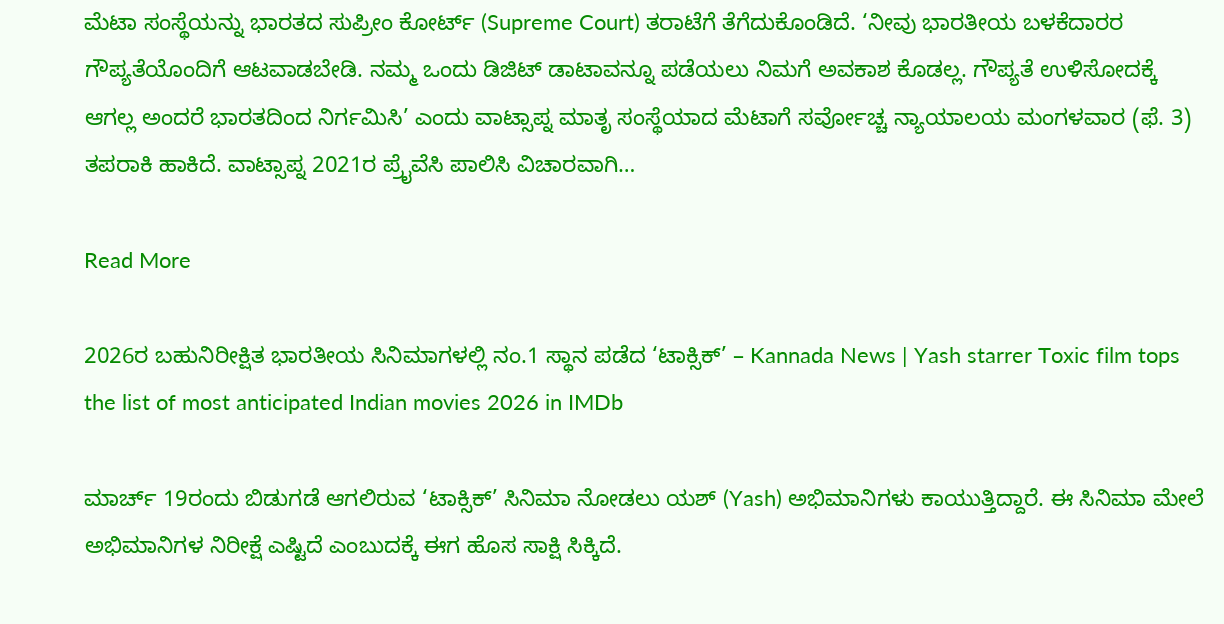ಮೆಟಾ ಸಂಸ್ಥೆಯನ್ನು ಭಾರತದ ಸುಪ್ರೀಂ ಕೋರ್ಟ್ (Supreme Court) ತರಾಟೆಗೆ ತೆಗೆದುಕೊಂಡಿದೆ. ‘ನೀವು ಭಾರತೀಯ ಬಳಕೆದಾರರ ಗೌಪ್ಯತೆಯೊಂದಿಗೆ ಆಟವಾಡಬೇಡಿ. ನಮ್ಮ ಒಂದು ಡಿಜಿಟ್ ಡಾಟಾವನ್ನೂ ಪಡೆಯಲು ನಿಮಗೆ ಅವಕಾಶ ಕೊಡಲ್ಲ. ಗೌಪ್ಯತೆ ಉಳಿಸೋದಕ್ಕೆ ಆಗಲ್ಲ ಅಂದರೆ ಭಾರತದಿಂದ ನಿರ್ಗಮಿಸಿ’ ಎಂದು ವಾಟ್ಸಾಪ್ನ ಮಾತೃ ಸಂಸ್ಥೆಯಾದ ಮೆಟಾಗೆ ಸರ್ವೋಚ್ಚ ನ್ಯಾಯಾಲಯ ಮಂಗಳವಾರ (ಫೆ. 3) ತಪರಾಕಿ ಹಾಕಿದೆ. ವಾಟ್ಸಾಪ್ನ 2021ರ ಪ್ರೈವೆಸಿ ಪಾಲಿಸಿ ವಿಚಾರವಾಗಿ…

Read More

2026ರ ಬಹುನಿರೀಕ್ಷಿತ ಭಾರತೀಯ ಸಿನಿಮಾಗಳಲ್ಲಿ ನಂ.1 ಸ್ಥಾನ ಪಡೆದ ‘ಟಾಕ್ಸಿಕ್’ – Kannada News | Yash starrer Toxic film tops the list of most anticipated Indian movies 2026 in IMDb

ಮಾರ್ಚ್ 19ರಂದು ಬಿಡುಗಡೆ ಆಗಲಿರುವ ‘ಟಾಕ್ಸಿಕ್’ ಸಿನಿಮಾ ನೋಡಲು ಯಶ್ (Yash) ಅಭಿಮಾನಿಗಳು ಕಾಯುತ್ತಿದ್ದಾರೆ. ಈ ಸಿನಿಮಾ ಮೇಲೆ ಅಭಿಮಾನಿಗಳ ನಿರೀಕ್ಷೆ ಎಷ್ಟಿದೆ ಎಂಬುದಕ್ಕೆ ಈಗ ಹೊಸ ಸಾಕ್ಷಿ ಸಿಕ್ಕಿದೆ.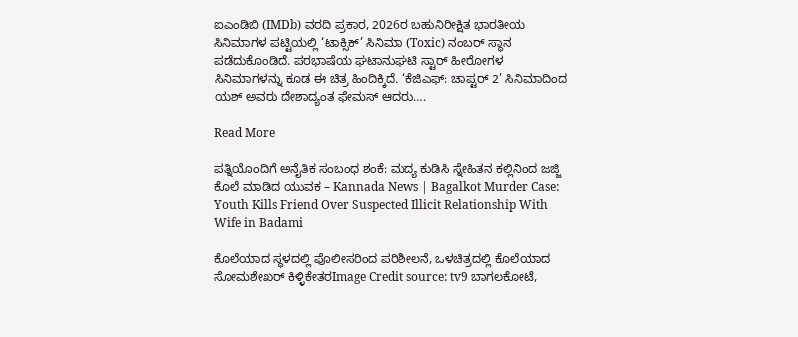ಐಎಂಡಿಬಿ (IMDb) ವರದಿ ಪ್ರಕಾರ, 2026ರ ಬಹುನಿರೀಕ್ಷಿತ ಭಾರತೀಯ ಸಿನಿಮಾಗಳ ಪಟ್ಟಿಯಲ್ಲಿ ‘ಟಾಕ್ಸಿಕ್’ ಸಿನಿಮಾ (Toxic) ನಂಬರ್ ಸ್ಥಾನ ಪಡೆದುಕೊಂಡಿದೆ. ಪರಭಾಷೆಯ ಘಟಾನುಘಟಿ ಸ್ಟಾರ್ ಹೀರೋಗಳ ಸಿನಿಮಾಗಳನ್ನು ಕೂಡ ಈ ಚಿತ್ರ ಹಿಂದಿಕ್ಕಿದೆ. ‘ಕೆಜಿಎಫ್: ಚಾಪ್ಟರ್ 2’ ಸಿನಿಮಾದಿಂದ ಯಶ್ ಅವರು ದೇಶಾದ್ಯಂತ ಫೇಮಸ್ ಆದರು….

Read More

ಪತ್ನಿಯೊಂದಿಗೆ ಅನೈತಿಕ ಸಂಬಂಧ ಶಂಕೆ: ಮದ್ಯ ಕುಡಿಸಿ ಸ್ನೇಹಿತನ ಕಲ್ಲಿನಿಂದ ಜಜ್ಜಿ ಕೊಲೆ ಮಾಡಿದ ಯುವಕ – Kannada News | Bagalkot Murder Case: Youth Kills Friend Over Suspected Illicit Relationship With Wife in Badami

ಕೊಲೆಯಾದ ಸ್ಥಳದಲ್ಲಿ ಪೊಲೀಸರಿಂದ ಪರಿಶೀಲನೆ, ಒಳಚಿತ್ರದಲ್ಲಿ ಕೊಲೆಯಾದ ಸೋಮಶೇಖರ್ ಕಿಳ್ಳಿಕೇತರImage Credit source: tv9 ಬಾಗಲಕೋಟೆ,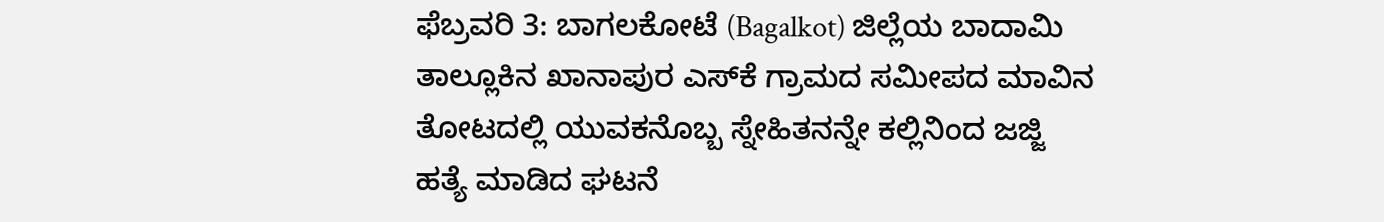ಫೆಬ್ರವರಿ 3: ಬಾಗಲಕೋಟೆ (Bagalkot) ಜಿಲ್ಲೆಯ ಬಾದಾಮಿ ತಾಲ್ಲೂಕಿನ ಖಾನಾಪುರ ಎಸ್‌ಕೆ ಗ್ರಾಮದ ಸಮೀಪದ ಮಾವಿನ ತೋಟದಲ್ಲಿ ಯುವಕನೊಬ್ಬ ಸ್ನೇಹಿತನನ್ನೇ ಕಲ್ಲಿನಿಂದ ಜಜ್ಜಿ ಹತ್ಯೆ ಮಾಡಿದ ಘಟನೆ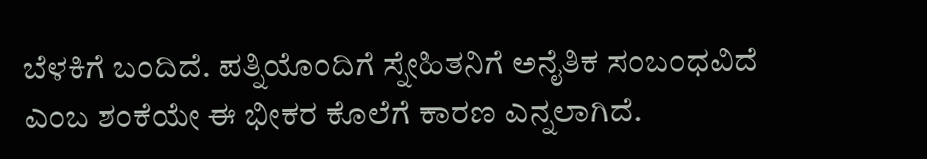ಬೆಳಕಿಗೆ ಬಂದಿದೆ. ಪತ್ನಿಯೊಂದಿಗೆ ಸ್ನೇಹಿತನಿಗೆ ಅನೈತಿಕ ಸಂಬಂಧವಿದೆ ಎಂಬ ಶಂಕೆಯೇ ಈ ಭೀಕರ ಕೊಲೆಗೆ ಕಾರಣ ಎನ್ನಲಾಗಿದೆ.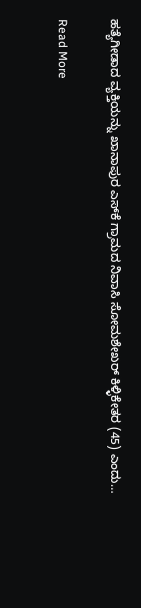ಹತ್ಯೆಗೀಡಾದ ವ್ಯಕ್ತಿಯನ್ನು ಖಾನಾಪುರ ಎಸ್‌ಕೆ ಗ್ರಾಮದ ನಿವಾಸಿ ಸೋಮಶೇಖರ್ ಕಿಳ್ಳಿಕೇತರ (45) ಎಂದು…

Read More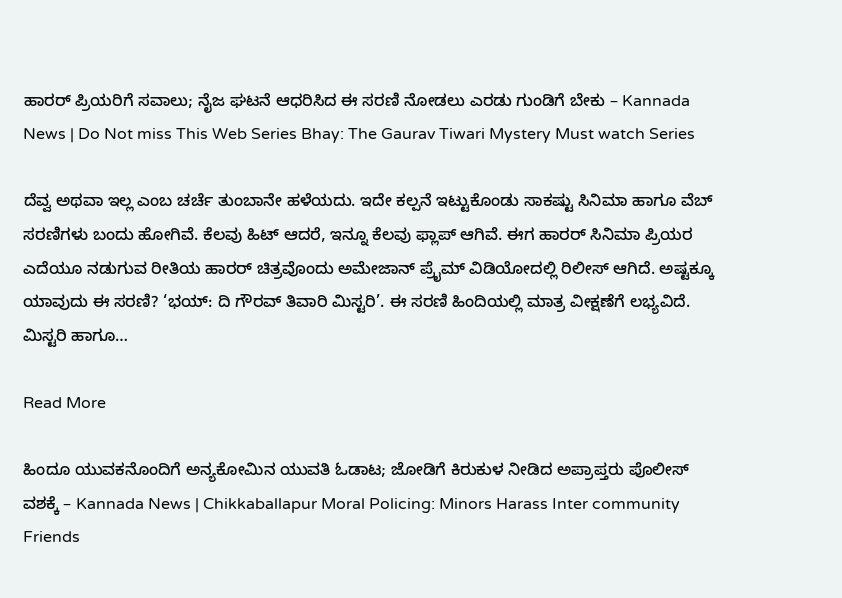ಹಾರರ್ ಪ್ರಿಯರಿಗೆ ಸವಾಲು; ನೈಜ ಘಟನೆ ಆಧರಿಸಿದ ಈ ಸರಣಿ ನೋಡಲು ಎರಡು ಗುಂಡಿಗೆ ಬೇಕು – Kannada News | Do Not miss This Web Series Bhay: The Gaurav Tiwari Mystery Must watch Series

ದೆವ್ವ ಅಥವಾ ಇಲ್ಲ ಎಂಬ ಚರ್ಚೆ ತುಂಬಾನೇ ಹಳೆಯದು. ಇದೇ ಕಲ್ಪನೆ ಇಟ್ಟುಕೊಂಡು ಸಾಕಷ್ಟು ಸಿನಿಮಾ ಹಾಗೂ ವೆಬ್ ಸರಣಿಗಳು ಬಂದು ಹೋಗಿವೆ. ಕೆಲವು ಹಿಟ್ ಆದರೆ, ಇನ್ನೂ ಕೆಲವು ಫ್ಲಾಪ್ ಆಗಿವೆ. ಈಗ ಹಾರರ್ ಸಿನಿಮಾ ಪ್ರಿಯರ ಎದೆಯೂ ನಡುಗುವ ರೀತಿಯ ಹಾರರ್ ಚಿತ್ರವೊಂದು ಅಮೇಜಾನ್ ಪ್ರೈಮ್ ವಿಡಿಯೋದಲ್ಲಿ ರಿಲೀಸ್ ಆಗಿದೆ. ಅಷ್ಟಕ್ಕೂ ಯಾವುದು ಈ ಸರಣಿ? ‘ಭಯ್: ದಿ ಗೌರವ್ ತಿವಾರಿ ಮಿಸ್ಟರಿ’. ಈ ಸರಣಿ ಹಿಂದಿಯಲ್ಲಿ ಮಾತ್ರ ವೀಕ್ಷಣೆಗೆ ಲಭ್ಯವಿದೆ. ಮಿಸ್ಟರಿ ಹಾಗೂ…

Read More

ಹಿಂದೂ ಯುವಕನೊಂದಿಗೆ ಅನ್ಯಕೋಮಿನ ಯುವತಿ ಓಡಾಟ; ಜೋಡಿಗೆ ಕಿರುಕುಳ ನೀಡಿದ ಅಪ್ರಾಪ್ತರು ಪೊಲೀಸ್ ವಶಕ್ಕೆ – Kannada News | Chikkaballapur Moral Policing: Minors Harass Inter community Friends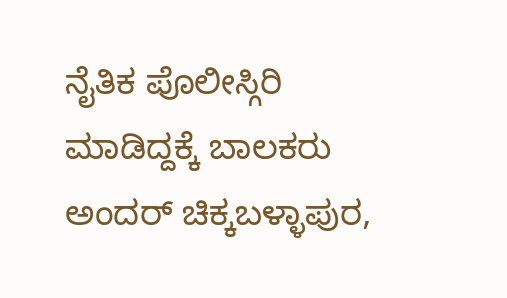ನೈತಿಕ ಪೊಲೀಸ್ಗಿರಿ ಮಾಡಿದ್ದಕ್ಕೆ ಬಾಲಕರು ಅಂದರ್ ಚಿಕ್ಕಬಳ್ಳಾಪುರ,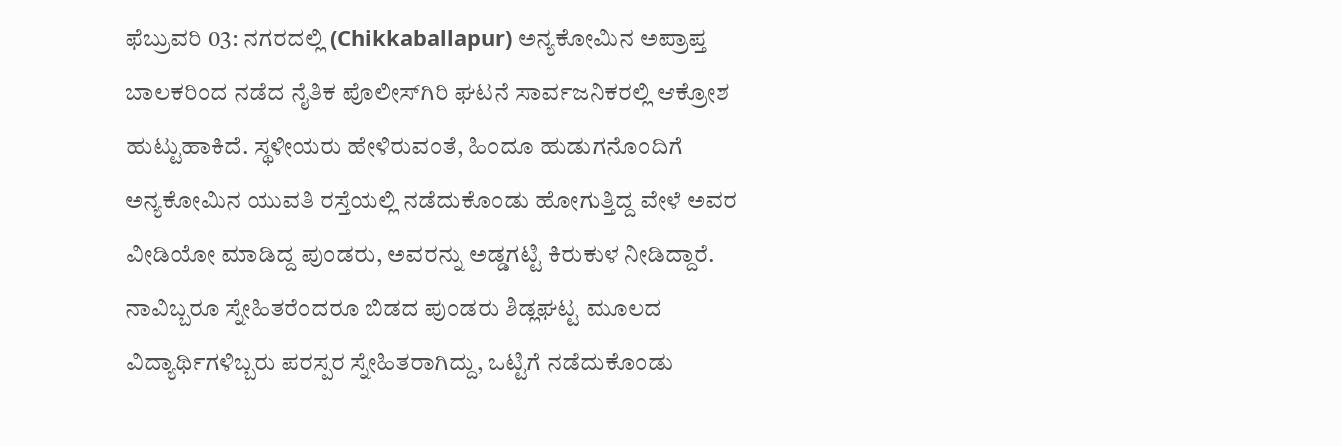ಫೆಬ್ರುವರಿ 03: ನಗರದಲ್ಲಿ (Chikkaballapur) ಅನ್ಯಕೋಮಿನ ಅಪ್ರಾಪ್ತ ಬಾಲಕರಿಂದ ನಡೆದ ನೈತಿಕ ಪೊಲೀಸ್‌ಗಿರಿ ಘಟನೆ ಸಾರ್ವಜನಿಕರಲ್ಲಿ ಆಕ್ರೋಶ ಹುಟ್ಟುಹಾಕಿದೆ. ಸ್ಥಳೀಯರು ಹೇಳಿರುವಂತೆ, ಹಿಂದೂ ಹುಡುಗನೊಂದಿಗೆ ಅನ್ಯಕೋಮಿನ ಯುವತಿ ರಸ್ತೆಯಲ್ಲಿ ನಡೆದುಕೊಂಡು ಹೋಗುತ್ತಿದ್ದ ವೇಳೆ ಅವರ ವೀಡಿಯೋ ಮಾಡಿದ್ದ ಪುಂಡರು, ಅವರನ್ನು ಅಡ್ಡಗಟ್ಟಿ ಕಿರುಕುಳ ನೀಡಿದ್ದಾರೆ. ನಾವಿಬ್ಬರೂ ಸ್ನೇಹಿತರೆಂದರೂ ಬಿಡದ ಪುಂಡರು ಶಿಡ್ಲಘಟ್ಟ ಮೂಲದ ವಿದ್ಯಾರ್ಥಿಗಳಿಬ್ಬರು ಪರಸ್ಪರ ಸ್ನೇಹಿತರಾಗಿದ್ದು, ಒಟ್ಟಿಗೆ ನಡೆದುಕೊಂಡು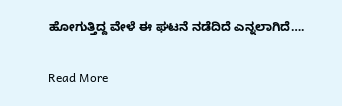ಹೋಗುತ್ತಿದ್ದ ವೇಳೆ ಈ ಘಟನೆ ನಡೆದಿದೆ ಎನ್ನಲಾಗಿದೆ….

Read More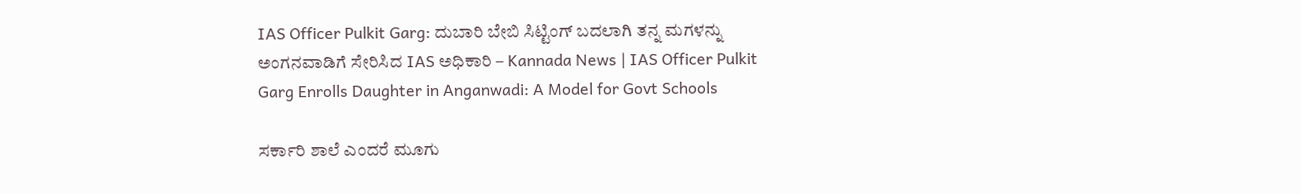IAS Officer Pulkit Garg: ದುಬಾರಿ ಬೇಬಿ ಸಿಟ್ಟಿಂಗ್ ಬದಲಾಗಿ ತನ್ನ ಮಗಳನ್ನು ಅಂಗನವಾಡಿಗೆ ಸೇರಿಸಿದ IAS ಅಧಿಕಾರಿ – Kannada News | IAS Officer Pulkit Garg Enrolls Daughter in Anganwadi: A Model for Govt Schools

ಸರ್ಕಾರಿ ಶಾಲೆ ಎಂದರೆ ಮೂಗು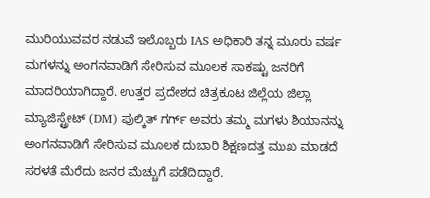ಮುರಿಯುವವರ ನಡುವೆ ಇಲೊಬ್ಬರು IAS ಅಧಿಕಾರಿ ತನ್ನ ಮೂರು ವರ್ಷ ಮಗಳನ್ನು ಅಂಗನವಾಡಿಗೆ ಸೇರಿಸುವ ಮೂಲಕ ಸಾಕಷ್ಟು ಜನರಿಗೆ ಮಾದರಿಯಾಗಿದ್ದಾರೆ. ಉತ್ತರ ಪ್ರದೇಶದ ಚಿತ್ರಕೂಟ ಜಿಲ್ಲೆಯ ಜಿಲ್ಲಾ ಮ್ಯಾಜಿಸ್ಟ್ರೇಟ್ (DM) ಪುಲ್ಕಿತ್ ಗರ್ಗ್ ಅವರು ತಮ್ಮ ಮಗಳು ಶಿಯಾನನ್ನು ಅಂಗನವಾಡಿಗೆ ಸೇರಿಸುವ ಮೂಲಕ ದುಬಾರಿ ಶಿಕ್ಷಣದತ್ತ ಮುಖ ಮಾಡದೆ ಸರಳತೆ ಮೆರೆದು ಜನರ ಮೆಚ್ಚುಗೆ ಪಡೆದಿದ್ದಾರೆ.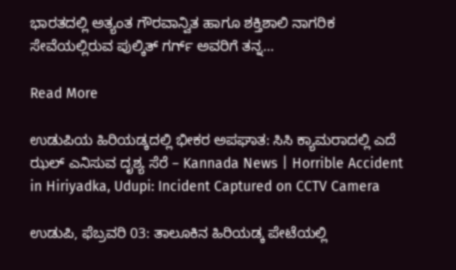ಭಾರತದಲ್ಲಿ ಅತ್ಯಂತ ಗೌರವಾನ್ವಿತ ಹಾಗೂ ಶಕ್ತಿಶಾಲಿ ನಾಗರಿಕ ಸೇವೆಯಲ್ಲಿರುವ ಪುಲ್ಕಿತ್ ಗರ್ಗ್ ಅವರಿಗೆ ತನ್ನ…

Read More

ಉಡುಪಿಯ ಹಿರಿಯಡ್ಕದಲ್ಲಿ ಭೀಕರ ಅಪಘಾತ: ಸಿಸಿ ಕ್ಯಾಮರಾದಲ್ಲಿ ಎದೆ ಝಲ್ ಎನಿಸುವ ದೃಶ್ಯ ಸೆರೆ – Kannada News | Horrible Accident in Hiriyadka, Udupi: Incident Captured on CCTV Camera

ಉಡುಪಿ, ಫೆಬ್ರವರಿ 03: ತಾಲೂಕಿನ ಹಿರಿಯಡ್ಕ ಪೇಟೆಯಲ್ಲಿ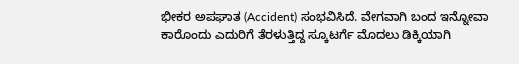ಭೀಕರ ಅಪಘಾತ (Accident) ಸಂಭವಿಸಿದೆ. ವೇಗವಾಗಿ ಬಂದ ಇನ್ನೋವಾ ಕಾರೊಂದು ಎದುರಿಗೆ ತೆರಳುತ್ತಿದ್ದ ಸ್ಕೂಟರ್ಗೆ ಮೊದಲು ಡಿಕ್ಕಿಯಾಗಿ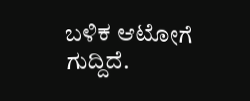ಬಳಿಕ ಆಟೋಗೆ ಗುದ್ದಿದೆ.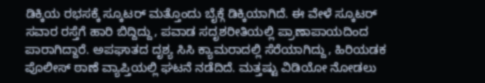ಡಿಕ್ಕಿಯ ರಭಸಕ್ಕೆ ಸ್ಕೂಟರ್ ಮತ್ತೊಂದು ಬೈಕ್ಗೆ ಡಿಕ್ಕಿಯಾಗಿದೆ. ಈ ವೇಳೆ ಸ್ಕೂಟರ್ ಸವಾರ ರಸ್ತೆಗೆ ಹಾರಿ ಬಿದ್ದಿದ್ದು, ಪವಾಡ ಸದೃಶರೀತಿಯಲ್ಲಿ ಪ್ರಾಣಾಪಾಯದಿಂದ ಪಾರಾಗಿದ್ದಾರೆ. ಅಪಘಾತದ ದೃಶ್ಯ ಸಿಸಿ ಕ್ಯಾಮರಾದಲ್ಲಿ ಸೆರೆಯಾಗಿದ್ದು, ಹಿರಿಯಡಕ ಪೊಲೀಸ್ ಠಾಣೆ ವ್ಯಾಪ್ತಿಯಲ್ಲಿ ಘಟನೆ ನಡೆದಿದೆ. ಮತ್ತಷ್ಟು ವಿಡಿಯೋ ನೋಡಲು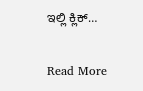ಇಲ್ಲಿ ಕ್ಲಿಕ್…

Read More